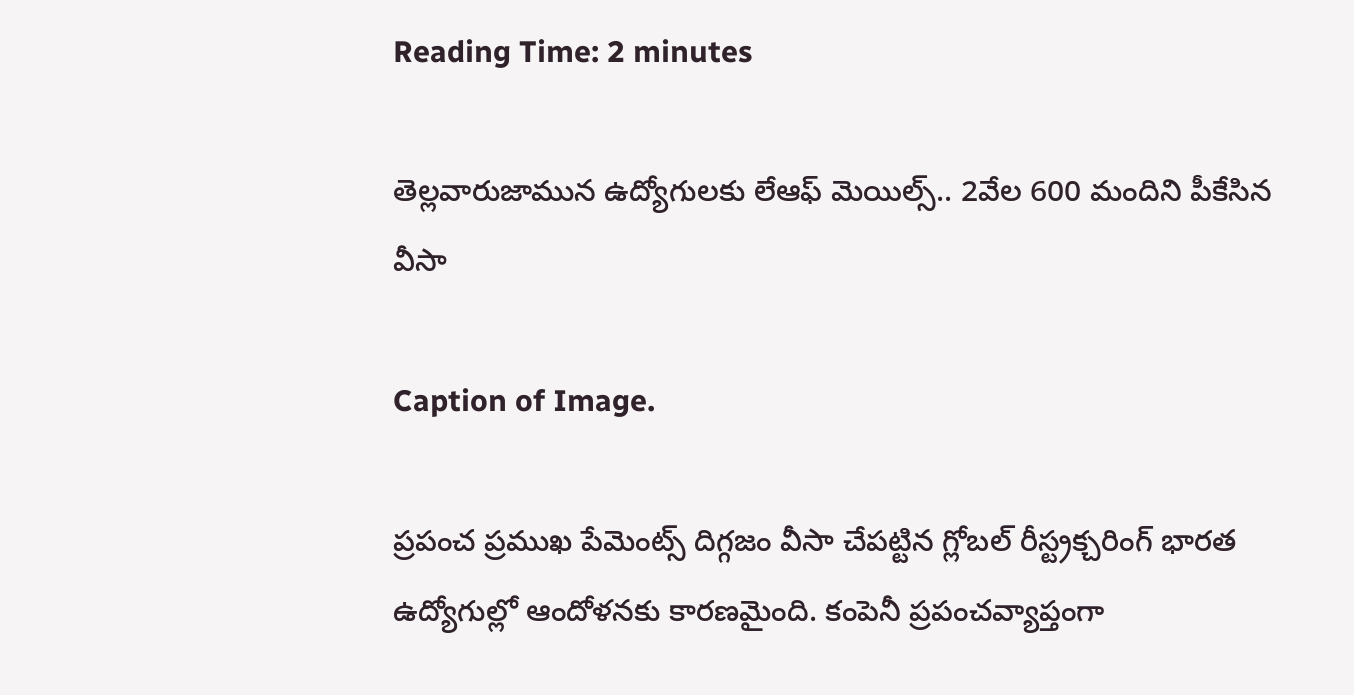Reading Time: 2 minutes

తెల్లవారుజామున ఉద్యోగులకు లేఆఫ్ మెయిల్స్.. 2వేల 600 మందిని పీకేసిన వీసా

Caption of Image.

ప్రపంచ ప్రముఖ పేమెంట్స్ దిగ్గజం వీసా చేపట్టిన గ్లోబల్ రీస్ట్రక్చరింగ్ భారత ఉద్యోగుల్లో ఆందోళనకు కారణమైంది. కంపెనీ ప్రపంచవ్యాప్తంగా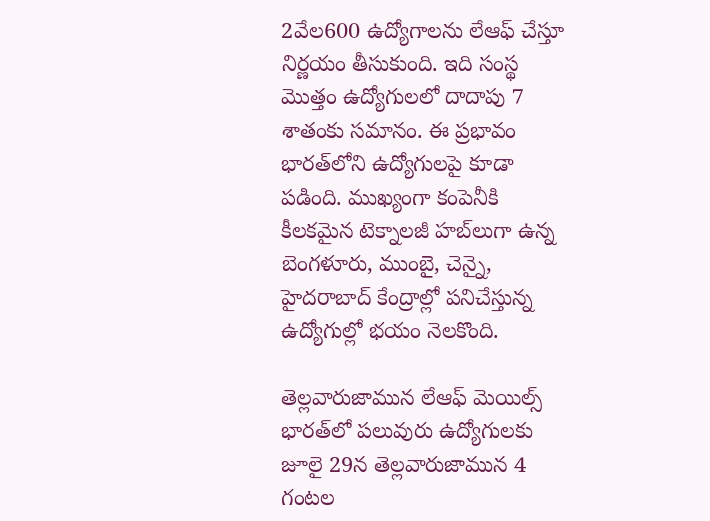2వేల600 ఉద్యోగాలను లేఆఫ్ చేస్తూ నిర్ణయం తీసుకుంది. ఇది సంస్థ మొత్తం ఉద్యోగులలో దాదాపు 7 శాతంకు సమానం. ఈ ప్రభావం భారత్‌లోని ఉద్యోగులపై కూడా పడింది. ముఖ్యంగా కంపెనీకి కీలకమైన టెక్నాలజీ హబ్‌లుగా ఉన్న బెంగళూరు, ముంబై, చెన్నై, హైదరాబాద్ కేంద్రాల్లో పనిచేస్తున్న ఉద్యోగుల్లో భయం నెలకొంది.

తెల్లవారుజామున లేఆఫ్ మెయిల్స్
భారత్‌లో పలువురు ఉద్యోగులకు జూలై 29న తెల్లవారుజామున 4 గంటల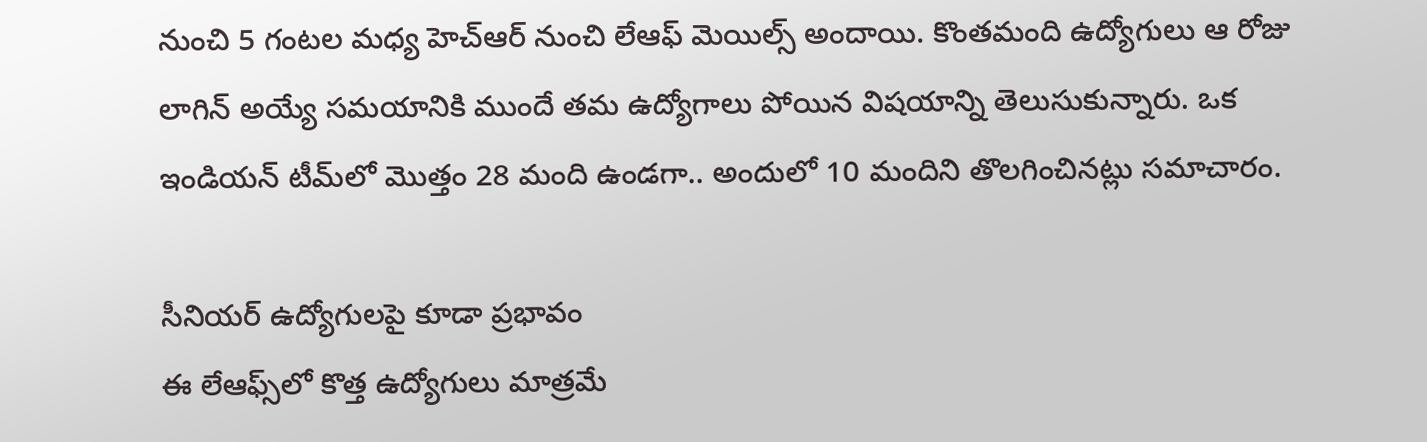నుంచి 5 గంటల మధ్య హెచ్‌ఆర్ నుంచి లేఆఫ్ మెయిల్స్ అందాయి. కొంతమంది ఉద్యోగులు ఆ రోజు లాగిన్ అయ్యే సమయానికి ముందే తమ ఉద్యోగాలు పోయిన విషయాన్ని తెలుసుకున్నారు. ఒక ఇండియన్ టీమ్‌లో మొత్తం 28 మంది ఉండగా.. అందులో 10 మందిని తొలగించినట్లు సమాచారం.

సీనియర్ ఉద్యోగులపై కూడా ప్రభావం
ఈ లేఆఫ్స్‌లో కొత్త ఉద్యోగులు మాత్రమే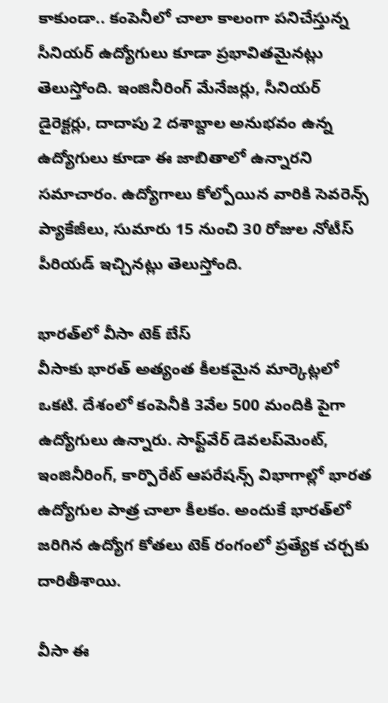కాకుండా.. కంపెనీలో చాలా కాలంగా పనిచేస్తున్న సీనియర్ ఉద్యోగులు కూడా ప్రభావితమైనట్లు తెలుస్తోంది. ఇంజినీరింగ్ మేనేజర్లు, సీనియర్ డైరెక్టర్లు, దాదాపు 2 దశాబ్దాల అనుభవం ఉన్న ఉద్యోగులు కూడా ఈ జాబితాలో ఉన్నారని సమాచారం. ఉద్యోగాలు కోల్పోయిన వారికి సెవరెన్స్ ప్యాకేజీలు, సుమారు 15 నుంచి 30 రోజుల నోటీస్ పీరియడ్ ఇచ్చినట్లు తెలుస్తోంది.

భారత్‌లో వీసా టెక్ బేస్
వీసాకు భారత్ అత్యంత కీలకమైన మార్కెట్లలో ఒకటి. దేశంలో కంపెనీకి 3వేల 500 మందికి పైగా ఉద్యోగులు ఉన్నారు. సాఫ్ట్‌వేర్ డెవలప్‌మెంట్, ఇంజినీరింగ్, కార్పొరేట్ ఆపరేషన్స్ విభాగాల్లో భారత ఉద్యోగుల పాత్ర చాలా కీలకం. అందుకే భారత్‌లో జరిగిన ఉద్యోగ కోతలు టెక్ రంగంలో ప్రత్యేక చర్చకు దారితీశాయి.

వీసా ఈ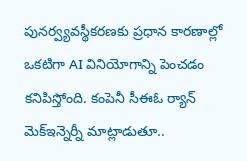పునర్వ్యవస్థీకరణకు ప్రధాన కారణాల్లో ఒకటిగా AI వినియోగాన్ని పెంచడం కనిపిస్తోంది. కంపెనీ సీఈఓ ర్యాన్ మెక్‌ఇన్నెర్నీ మాట్లాడుతూ..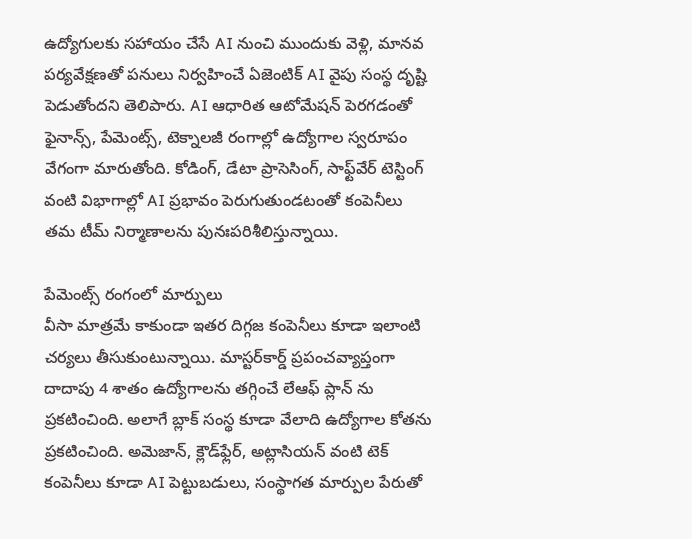ఉద్యోగులకు సహాయం చేసే AI నుంచి ముందుకు వెళ్లి, మానవ పర్యవేక్షణతో పనులు నిర్వహించే ఏజెంటిక్ AI వైపు సంస్థ దృష్టి పెడుతోందని తెలిపారు. AI ఆధారిత ఆటోమేషన్ పెరగడంతో ఫైనాన్స్, పేమెంట్స్, టెక్నాలజీ రంగాల్లో ఉద్యోగాల స్వరూపం వేగంగా మారుతోంది. కోడింగ్, డేటా ప్రాసెసింగ్, సాఫ్ట్‌వేర్ టెస్టింగ్ వంటి విభాగాల్లో AI ప్రభావం పెరుగుతుండటంతో కంపెనీలు తమ టీమ్ నిర్మాణాలను పునఃపరిశీలిస్తున్నాయి.

పేమెంట్స్ రంగంలో మార్పులు
వీసా మాత్రమే కాకుండా ఇతర దిగ్గజ కంపెనీలు కూడా ఇలాంటి చర్యలు తీసుకుంటున్నాయి. మాస్టర్‌కార్డ్ ప్రపంచవ్యాప్తంగా దాదాపు 4 శాతం ఉద్యోగాలను తగ్గించే లేఆఫ్ ప్లాన్ ను ప్రకటించింది. అలాగే బ్లాక్ సంస్థ కూడా వేలాది ఉద్యోగాల కోతను ప్రకటించింది. అమెజాన్, క్లౌడ్‌ఫ్లేర్, అట్లాసియన్ వంటి టెక్ కంపెనీలు కూడా AI పెట్టుబడులు, సంస్థాగత మార్పుల పేరుతో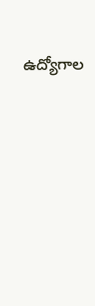ఉద్యోగాల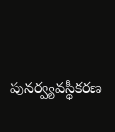పునర్వ్యవస్థీకరణ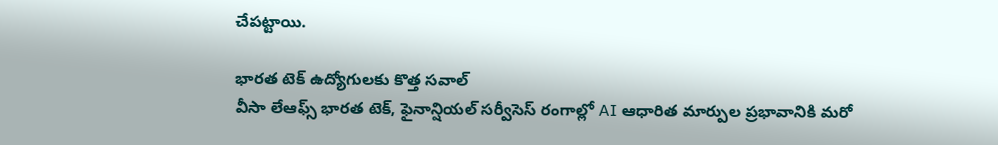చేపట్టాయి.

భారత టెక్ ఉద్యోగులకు కొత్త సవాల్
వీసా లేఆఫ్స్ భారత టెక్, ఫైనాన్షియల్ సర్వీసెస్ రంగాల్లో AI ఆధారిత మార్పుల ప్రభావానికి మరో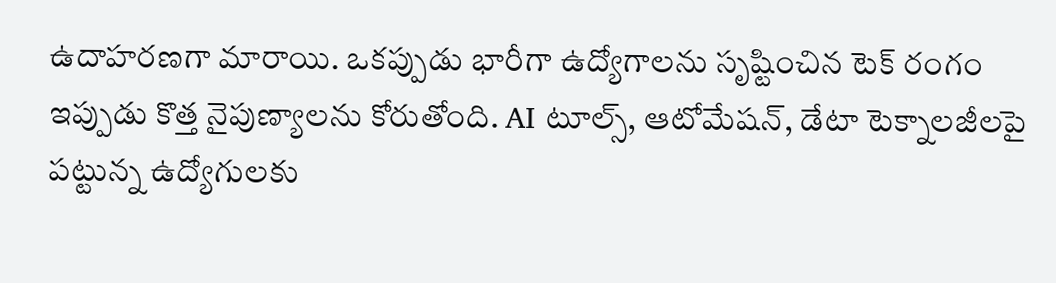ఉదాహరణగా మారాయి. ఒకప్పుడు భారీగా ఉద్యోగాలను సృష్టించిన టెక్ రంగం ఇప్పుడు కొత్త నైపుణ్యాలను కోరుతోంది. AI టూల్స్, ఆటోమేషన్, డేటా టెక్నాలజీలపై పట్టున్న ఉద్యోగులకు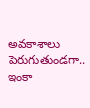అవకాశాలు పెరుగుతుండగా.. ఇంకా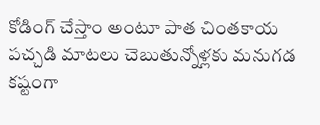కోడింగ్ చేస్తాం అంటూ పాత చింతకాయ పచ్చడి మాటలు చెబుతున్నోళ్లకు మనుగడ కష్టంగా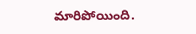మారిపోయింది.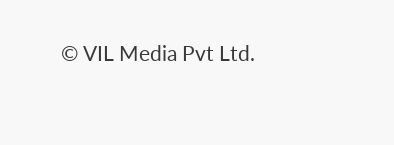© VIL Media Pvt Ltd.